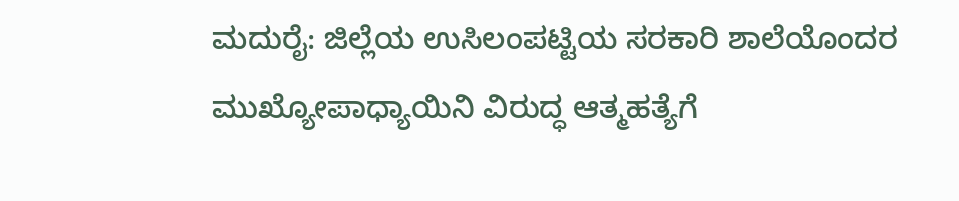ಮದುರೈ: ಜಿಲ್ಲೆಯ ಉಸಿಲಂಪಟ್ಟಿಯ ಸರಕಾರಿ ಶಾಲೆಯೊಂದರ ಮುಖ್ಯೋಪಾಧ್ಯಾಯಿನಿ ವಿರುದ್ಧ ಆತ್ಮಹತ್ಯೆಗೆ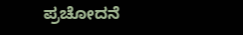ಪ್ರಚೋದನೆ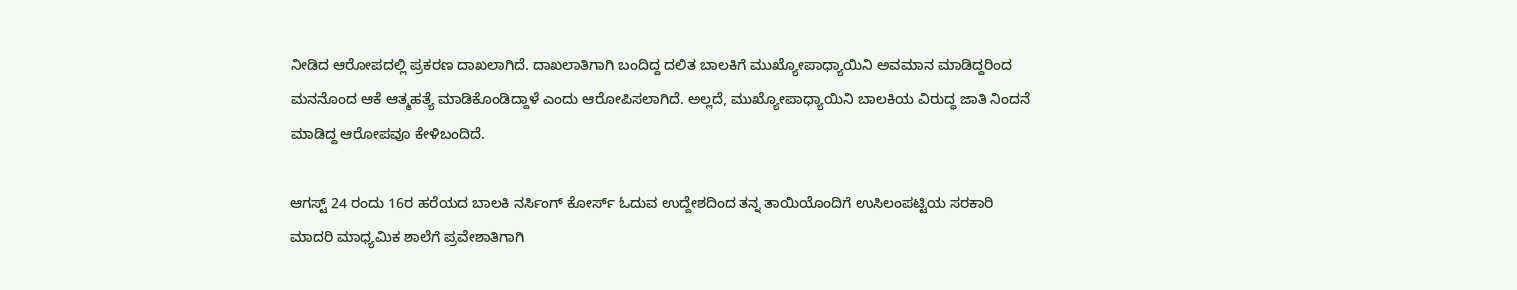ನೀಡಿದ ಆರೋಪದಲ್ಲಿ ಪ್ರಕರಣ ದಾಖಲಾಗಿದೆ. ದಾಖಲಾತಿಗಾಗಿ ಬಂದಿದ್ದ ದಲಿತ ಬಾಲಕಿಗೆ ಮುಖ್ಯೋಪಾಧ್ಯಾಯಿನಿ ಅವಮಾನ ಮಾಡಿದ್ದರಿಂದ ಮನನೊಂದ ಆಕೆ ಆತ್ಮಹತ್ಯೆ ಮಾಡಿಕೊಂಡಿದ್ದಾಳೆ ಎಂದು ಆರೋಪಿಸಲಾಗಿದೆ. ಅಲ್ಲದೆ, ಮುಖ್ಯೋಪಾಧ್ಯಾಯಿನಿ ಬಾಲಕಿಯ ವಿರುದ್ಧ ಜಾತಿ ನಿಂದನೆ ಮಾಡಿದ್ದ ಆರೋಪವೂ ಕೇಳಿಬಂದಿದೆ.

ಆಗಸ್ಟ್ 24 ರಂದು 16ರ ಹರೆಯದ ಬಾಲಕಿ ನರ್ಸಿಂಗ್ ಕೋರ್ಸ್ ಓದುವ ಉದ್ದೇಶದಿಂದ ತನ್ನ ತಾಯಿಯೊಂದಿಗೆ ಉಸಿಲಂಪಟ್ಟಿಯ ಸರಕಾರಿ ಮಾದರಿ ಮಾಧ್ಯಮಿಕ ಶಾಲೆಗೆ ಪ್ರವೇಶಾತಿಗಾಗಿ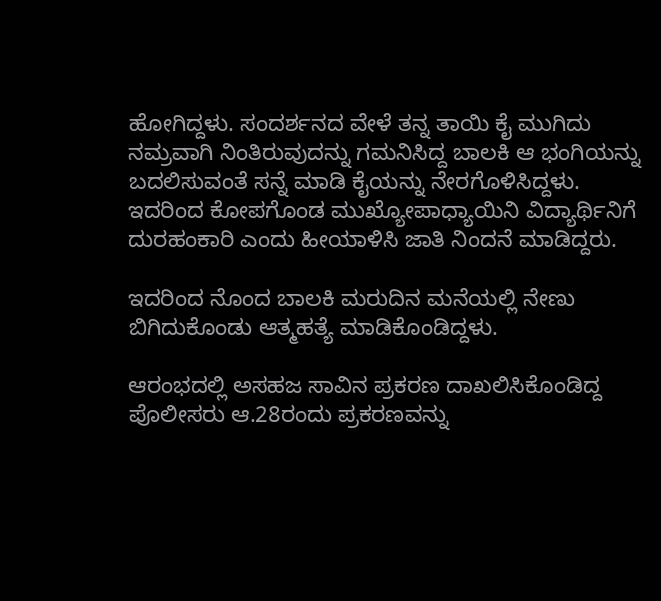ಹೋಗಿದ್ದಳು. ಸಂದರ್ಶನದ ವೇಳೆ ತನ್ನ ತಾಯಿ ಕೈ ಮುಗಿದು ನಮ್ರವಾಗಿ ನಿಂತಿರುವುದನ್ನು ಗಮನಿಸಿದ್ದ ಬಾಲಕಿ ಆ ಭಂಗಿಯನ್ನು ಬದಲಿಸುವಂತೆ ಸನ್ನೆ ಮಾಡಿ ಕೈಯನ್ನು ನೇರಗೊಳಿಸಿದ್ದಳು. ಇದರಿಂದ ಕೋಪಗೊಂಡ ಮುಖ್ಯೋಪಾಧ್ಯಾಯಿನಿ ವಿದ್ಯಾರ್ಥಿನಿಗೆ ದುರಹಂಕಾರಿ ಎಂದು ಹೀಯಾಳಿಸಿ ಜಾತಿ ನಿಂದನೆ ಮಾಡಿದ್ದರು.

ಇದರಿಂದ ನೊಂದ ಬಾಲಕಿ ಮರುದಿನ ಮನೆಯಲ್ಲಿ ನೇಣು ಬಿಗಿದುಕೊಂಡು ಆತ್ಮಹತ್ಯೆ ಮಾಡಿಕೊಂಡಿದ್ದಳು.

ಆರಂಭದಲ್ಲಿ ಅಸಹಜ ಸಾವಿನ ಪ್ರಕರಣ ದಾಖಲಿಸಿಕೊಂಡಿದ್ದ ಪೊಲೀಸರು ಆ.28ರಂದು ಪ್ರಕರಣವನ್ನು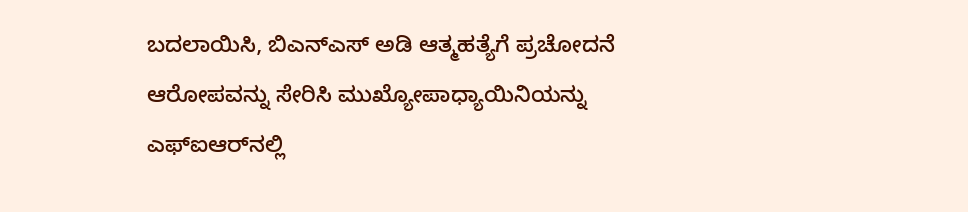ಬದಲಾಯಿಸಿ, ಬಿಎನ್‌ಎಸ್ ಅಡಿ ಆತ್ಮಹತ್ಯೆಗೆ ಪ್ರಚೋದನೆ ಆರೋಪವನ್ನು ಸೇರಿಸಿ ಮುಖ್ಯೋಪಾಧ್ಯಾಯಿನಿಯನ್ನು ಎಫ್‌ಐಆರ್‌ನಲ್ಲಿ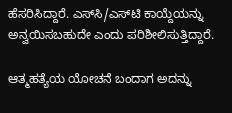ಹೆಸರಿಸಿದ್ದಾರೆ. ಎಸ್‌ಸಿ/ಎಸ್‌ಟಿ ಕಾಯ್ದೆಯನ್ನು ಅನ್ವಯಿಸಬಹುದೇ ಎಂದು ಪರಿಶೀಲಿಸುತ್ತಿದ್ದಾರೆ.

ಆತ್ಮಹತ್ಯೆಯ ಯೋಚನೆ ಬಂದಾಗ ಅದನ್ನು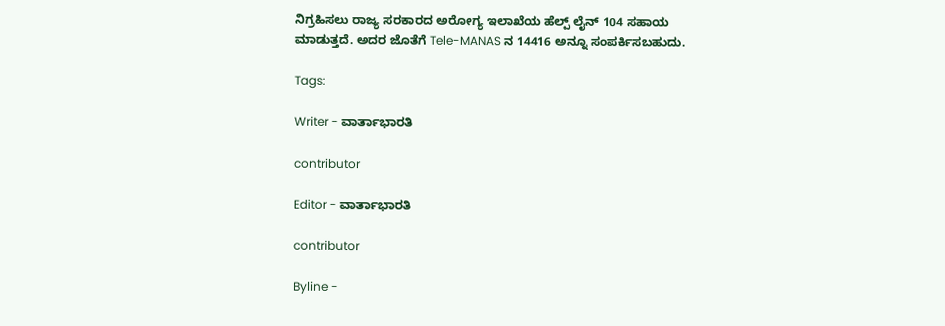ನಿಗ್ರಹಿಸಲು ರಾಜ್ಯ ಸರಕಾರದ ಅರೋಗ್ಯ ಇಲಾಖೆಯ ಹೆಲ್ಪ್ ಲೈನ್ 104 ಸಹಾಯ ಮಾಡುತ್ತದೆ. ಅದರ ಜೊತೆಗೆ Tele-MANAS ನ 14416 ಅನ್ನೂ ಸಂಪರ್ಕಿಸಬಹುದು.

Tags:

Writer - ವಾರ್ತಾಭಾರತಿ

contributor

Editor - ವಾರ್ತಾಭಾರತಿ

contributor

Byline -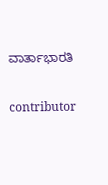ವಾರ್ತಾಭಾರತಿ

contributor